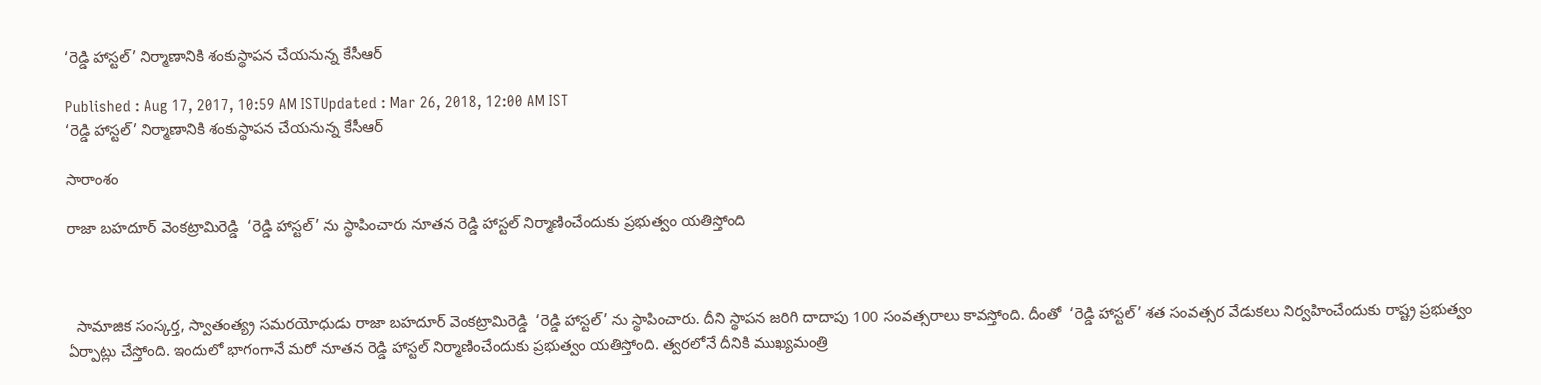‘రెడ్డి హాస్టల్’ నిర్మాణానికి శంకుస్థాపన చేయనున్న కేసీఆర్

Published : Aug 17, 2017, 10:59 AM ISTUpdated : Mar 26, 2018, 12:00 AM IST
‘రెడ్డి హాస్టల్’ నిర్మాణానికి శంకుస్థాపన చేయనున్న కేసీఆర్

సారాంశం

రాజా బహదూర్ వెంకట్రామిరెడ్డి  ‘రెడ్డి హాస్టల్’ ను స్థాపించారు నూతన రెడ్డి హాస్టల్ నిర్మాణించేందుకు ప్రభుత్వం యతిస్తోంది



  సామాజిక సంస్కర్త, స్వాతంత్య్ర సమరయోధుడు రాజా బహదూర్ వెంకట్రామిరెడ్డి  ‘రెడ్డి హాస్టల్’ ను స్థాపించారు. దీని స్థాపన జరిగి దాదాపు 100 సంవత్సరాలు కావస్తోంది. దీంతో  ‘రెడ్డి హాస్టల్’ శత సంవత్సర వేడుకలు నిర్వహించేందుకు రాష్ట్ర ప్రభుత్వం  ఏర్పాట్లు చేస్తోంది. ఇందులో భాగంగానే మరో నూతన రెడ్డి హాస్టల్ నిర్మాణించేందుకు ప్రభుత్వం యతిస్తోంది. త్వరలోనే దీనికి ముఖ్యమంత్రి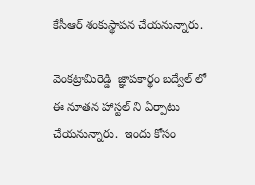కేసీఆర్ శంకుస్థాపన చేయనున్నారు.

వెంకట్రామిరెడ్డి  జ్ఞాపకార్థం బద్వేల్ లో ఈ నూతన హాస్టల్ ని ఏర్పాటు చేయనున్నారు.  ఇందు కోసం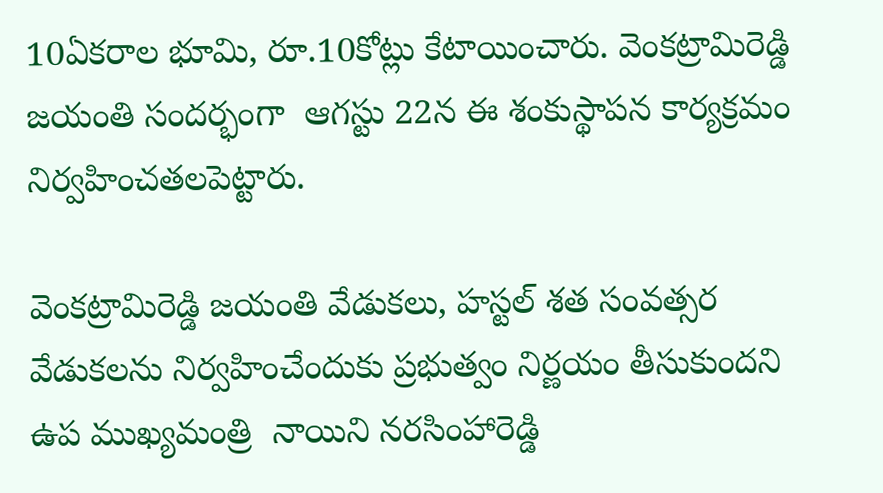10ఏకరాల భూమి, రూ.10కోట్లు కేటాయించారు. వెంకట్రామిరెడ్డి జయంతి సందర్భంగా  ఆగస్టు 22న ఈ శంకుస్థాపన కార్యక్రమం నిర్వహించతలపెట్టారు.

వెంకట్రామిరెడ్డి జయంతి వేడుకలు, హస్టల్ శత సంవత్సర వేడుకలను నిర్వహించేందుకు ప్రభుత్వం నిర్ణయం తీసుకుందని ఉప ముఖ్యమంత్రి  నాయిని నరసింహారెడ్డి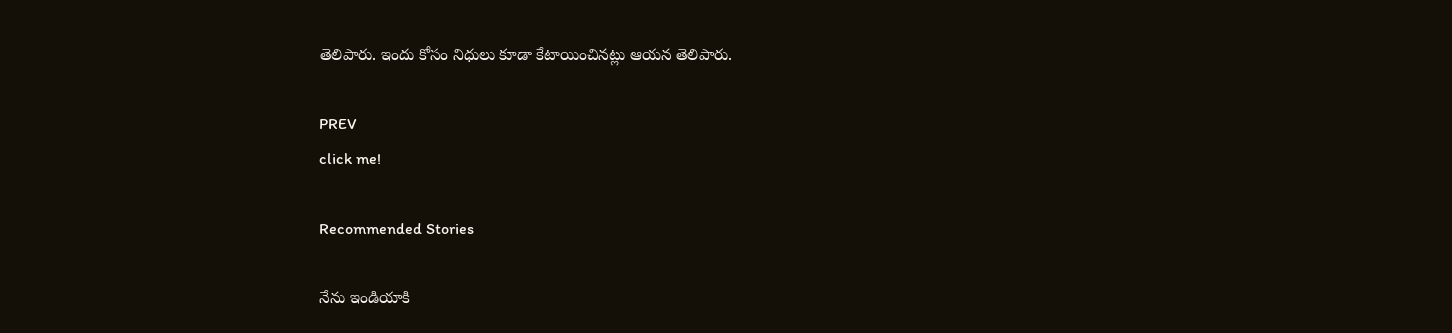తెలిపారు. ఇందు కోసం నిధులు కూడా కేటాయించినట్లు ఆయన తెలిపారు.

PREV
click me!

Recommended Stories

నేను ఇండియాకి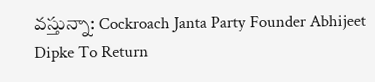వస్తున్నా: Cockroach Janta Party Founder Abhijeet Dipke To Return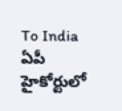To India
ఏపీ హైకోర్టులో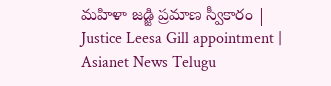మహిళా జడ్జి ప్రమాణ స్వీకారం | Justice Leesa Gill appointment | Asianet News Telugu